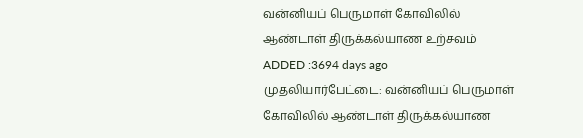வன்னியப் பெருமாள் கோவிலில் ஆண்டாள் திருக்கல்யாண உற்சவம்
ADDED :3694 days ago
முதலியார்பேட்டை: வன்னியப் பெருமாள் கோவிலில் ஆண்டாள் திருக்கல்யாண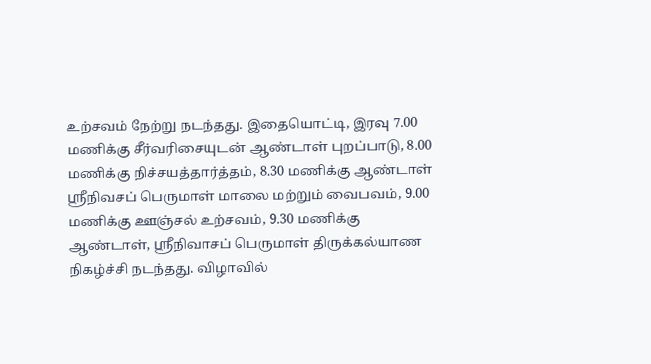உற்சவம் நேற்று நடந்தது. இதையொட்டி, இரவு 7.00 மணிக்கு சீர்வரிசையுடன் ஆண்டாள் புறப்பாடு, 8.00 மணிக்கு நிச்சயத்தார்த்தம், 8.30 மணிக்கு ஆண்டாள் ஸ்ரீநிவசப் பெருமாள் மாலை மற்றும் வைபவம், 9.00 மணிக்கு ஊஞ்சல் உற்சவம், 9.30 மணிக்கு ஆண்டாள், ஸ்ரீநிவாசப் பெருமாள் திருக்கல்யாண நிகழ்ச்சி நடந்தது. விழாவில்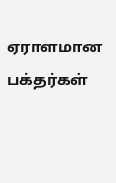ஏராளமான பக்தர்கள்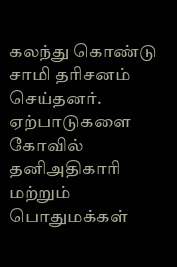கலந்து கொண்டு சாமி தரிசனம் செய்தனர். ஏற்பாடுகளை கோவில் தனிஅதிகாரி மற்றும் பொதுமக்கள்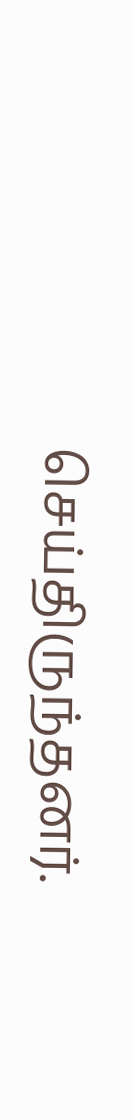செய்திருந்தனர்.